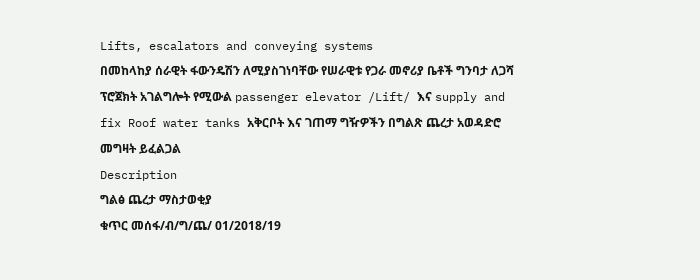Lifts, escalators and conveying systems
በመከላከያ ሰራዊት ፋውንዴሽን ለሚያስገነባቸው የሠራዊቱ የጋራ መኖሪያ ቤቶች ግንባታ ለጋሻ ፕሮጀክት አገልግሎት የሚውል passenger elevator /Lift/ እና supply and fix Roof water tanks አቅርቦት እና ገጠማ ግዥዎችን በግልጽ ጨረታ አወዳድሮ መግዛት ይፈልጋል
Description
ግልፅ ጨረታ ማስታወቂያ
ቁጥር መሰፋ/ብ/ግ/ጨ/ 01/2018/19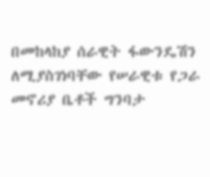በመከላከያ ሰራዊት ፋውንዴሽን ለሚያስገነባቸው የሠራዊቱ የጋራ መኖሪያ ቤቶች ግንባታ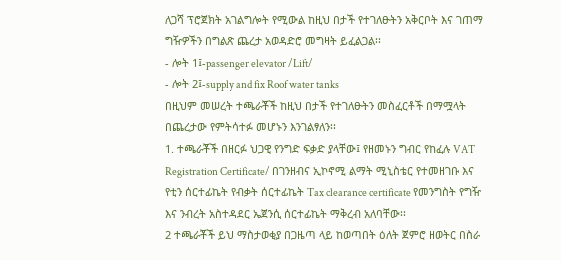ለጋሻ ፕሮጀክት አገልግሎት የሚውል ከዚህ በታች የተገለፁትን አቅርቦት እና ገጠማ ግዥዎችን በግልጽ ጨረታ አወዳድሮ መግዛት ይፈልጋል፡፡
- ሎት 1፤-passenger elevator /Lift/
- ሎት 2፤-supply and fix Roof water tanks
በዚህም መሠረት ተጫራቾች ከዚህ በታች የተገለፁትን መስፈርቶች በማሟላት በጨረታው የምትሳተፉ መሆኑን እንገልፃለን፡፡
1. ተጫራቾች በዘርፉ ህጋዊ የንግድ ፍቃድ ያላቸው፤ የዘመኑን ግብር የከፈሉ VAT Registration Certificate/ በገንዘብና ኢኮኖሚ ልማት ሚኒስቴር የተመዘገቡ እና የቲን ሰርተፊኬት የብቃት ሰርተፊኬት Tax clearance certificate የመንግስት የግዥ እና ንብረት አስተዳደር ኤጀንሲ ሰርተፊኬት ማቅረብ አለባቸው፡፡
2 ተጫራቾች ይህ ማስታወቂያ በጋዜጣ ላይ ከወጣበት ዕለት ጀምሮ ዘወትር በስራ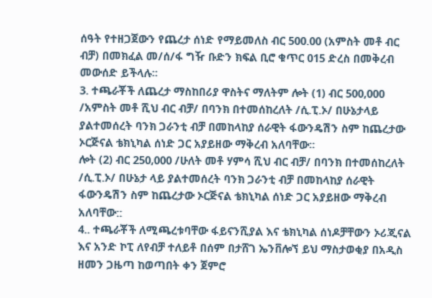ሰዓት የተዘጋጀውን የጨረታ ሰነድ የማይመለስ ብር 500.00 (አምስት መቶ ብር ብቻ) በመክፈል መ/ሰ/ፋ ግዥ ቡድን ክፍል ቢሮ ቁጥር 015 ድረስ በመቅረብ መውሰድ ይችላሉ፡፡
3. ተጫራቾች ለጨረታ ማስከበሪያ ዋስትና ማለትም ሎት (1) ብር 500,000 /አምስት መቶ ሺህ ብር ብቻ/ በባንክ በተመሰከረለት /ሲ.ፒ.ኦ/ በሁኔታላይ ያልተመሰረት ባንክ ጋራንቲ ብቻ በመከላከያ ሰራዊት ፋውንዴሽን ስም ከጨረታው ኦርጅናል ቴክኒካል ሰነድ ጋር አያይዘው ማቅረብ አለባቸው፡፡
ሎት (2) ብር 250,000 /ሁለት መቶ ሃምሳ ሺህ ብር ብቻ/ በባንክ በተመሰከረለት /ሲ.ፒ.ኦ/ በሁኔታ ላይ ያልተመሰረት ባንክ ጋራንቲ ብቻ በመከላከያ ሰራዊት ፋውንዴሽን ስም ከጨረታው ኦርጅናል ቴክኒካል ሰነድ ጋር አያይዘው ማቅረብ አለባቸው::
4.. ተጫራቾች ለሚጫረቱባቸው ፋይናንሺያል እና ቴክኒካል ሰነዶቻቸውን ኦሪጂናል እና አንድ ኮፒ ለየብቻ ተለይቶ በሰም በታሸገ ኤንቨሎኘ ይህ ማስታወቂያ በአዲስ ዘመን ጋዜጣ ከወጣበት ቀን ጀምሮ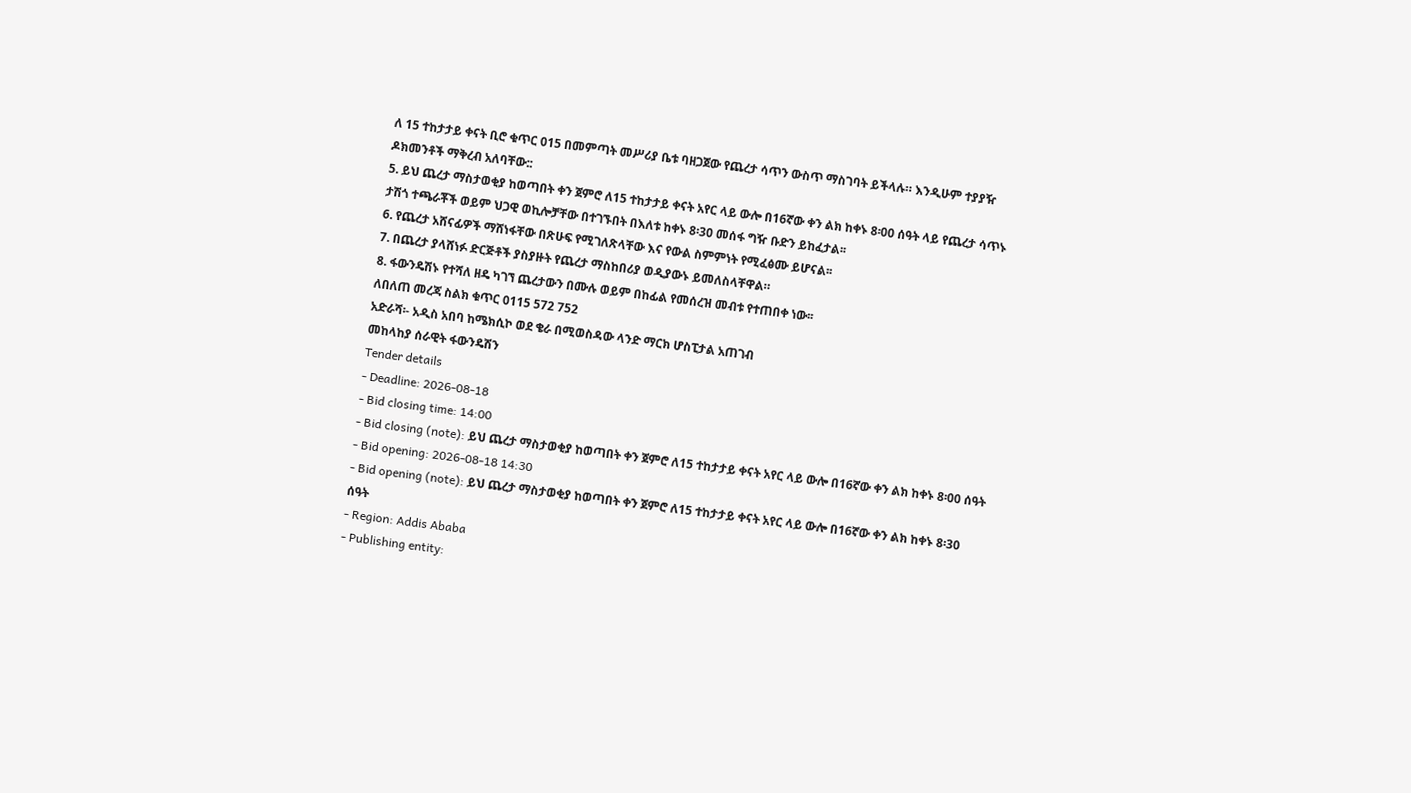ለ 15 ተከታታይ ቀናት ቢሮ ቁጥር 015 በመምጣት መሥሪያ ቤቱ ባዘጋጀው የጨረታ ሳጥን ውስጥ ማስገባት ይችላሉ። እንዲሁም ተያያዥ ዶክመንቶች ማቅረብ አለባቸው::
5. ይህ ጨረታ ማስታወቂያ ከወጣበት ቀን ጀምሮ ለ15 ተከታታይ ቀናት አየር ላይ ውሎ በ16ኛው ቀን ልክ ከቀኑ 8፡00 ሰዓት ላይ የጨረታ ሳጥኑ ታሽጎ ተጫራቾች ወይም ህጋዊ ወኪሎቻቸው በተገኙበት በእለቱ ከቀኑ 8፡30 መሰፋ ግዥ ቡድን ይከፈታል፡፡
6. የጨረታ አሸናፊዎች ማሸነፋቸው በጽሁፍ የሚገለጽላቸው እና የውል ስምምነት የሚፈፅሙ ይሆናል፡፡
7. በጨረታ ያላሸነፉ ድርጅቶች ያስያዙት የጨረታ ማስከበሪያ ወዲያውኑ ይመለስላቸዋል።
8. ፋውንዴሽኑ የተሻለ ዘዴ ካገኘ ጨረታውን በሙሉ ወይም በከፊል የመሰረዝ መብቱ የተጠበቀ ነው፡፡
ለበለጠ መረጃ ስልክ ቁጥር 0115 572 752
አድራሻ፡- አዲስ አበባ ከሜክሲኮ ወደ ቄራ በሚወስዳው ላንድ ማርክ ሆስፒታል አጠገብ
መከላከያ ሰራዊት ፋውንዴሽን
Tender details
- Deadline: 2026-08-18
- Bid closing time: 14:00
- Bid closing (note): ይህ ጨረታ ማስታወቂያ ከወጣበት ቀን ጀምሮ ለ15 ተከታታይ ቀናት አየር ላይ ውሎ በ16ኛው ቀን ልክ ከቀኑ 8፡00 ሰዓት
- Bid opening: 2026-08-18 14:30
- Bid opening (note): ይህ ጨረታ ማስታወቂያ ከወጣበት ቀን ጀምሮ ለ15 ተከታታይ ቀናት አየር ላይ ውሎ በ16ኛው ቀን ልክ ከቀኑ 8፡30 ሰዓት
- Region: Addis Ababa
- Publishing entity: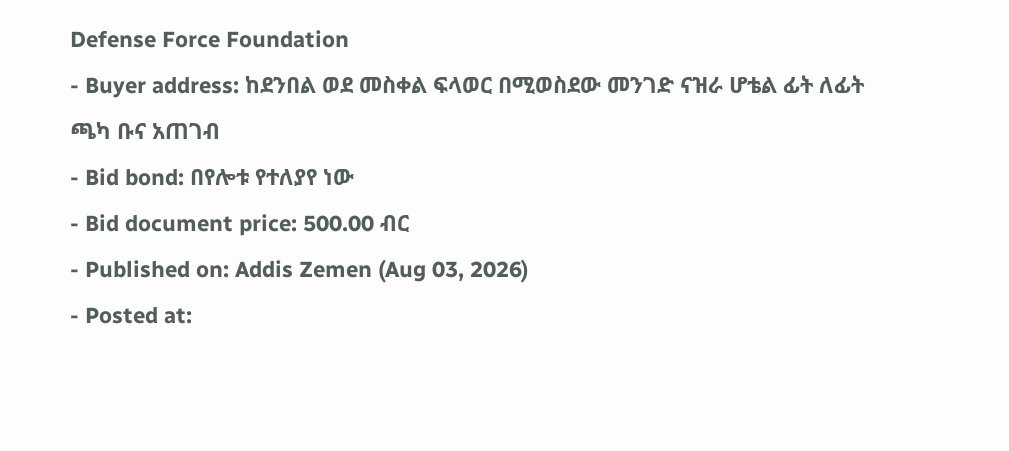Defense Force Foundation
- Buyer address: ከደንበል ወደ መስቀል ፍላወር በሚወስደው መንገድ ናዝራ ሆቴል ፊት ለፊት ጫካ ቡና አጠገብ
- Bid bond: በየሎቱ የተለያየ ነው
- Bid document price: 500.00 ብር
- Published on: Addis Zemen (Aug 03, 2026)
- Posted at: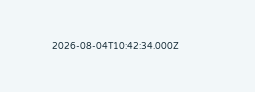2026-08-04T10:42:34.000Z